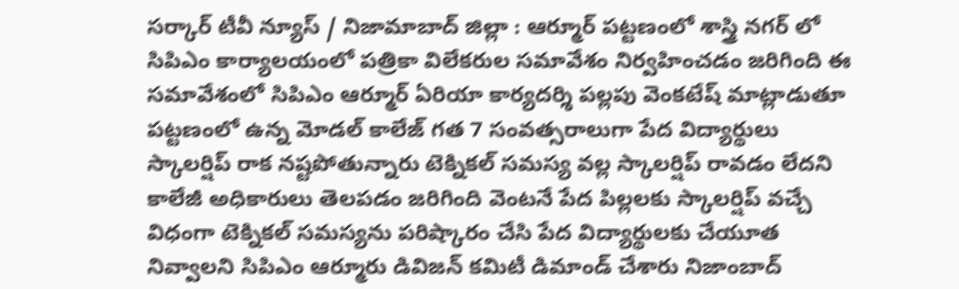సర్కార్ టీవీ న్యూస్ / నిజామాబాద్ జిల్లా : ఆర్మూర్ పట్టణంలో శాస్త్రి నగర్ లో సిపిఎం కార్యాలయంలో పత్రికా విలేకరుల సమావేశం నిర్వహించడం జరిగింది ఈ సమావేశంలో సిపిఎం ఆర్మూర్ ఏరియా కార్యదర్శి పల్లపు వెంకటేష్ మాట్లాడుతూ పట్టణంలో ఉన్న మోడల్ కాలేజ్ గత 7 సంవత్సరాలుగా పేద విద్యార్థులు స్కాలర్షిప్ రాక నష్టపోతున్నారు టెక్నికల్ సమస్య వల్ల స్కాలర్షిప్ రావడం లేదని కాలేజీ అధికారులు తెలపడం జరిగింది వెంటనే పేద పిల్లలకు స్కాలర్షిప్ వచ్చే విధంగా టెక్నికల్ సమస్యను పరిష్కారం చేసి పేద విద్యార్థులకు చేయూత నివ్వాలని సిపిఎం ఆర్మూరు డివిజన్ కమిటీ డిమాండ్ చేశారు నిజాంబాద్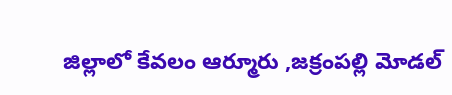జిల్లాలో కేవలం ఆర్మూరు ,జక్రంపల్లి మోడల్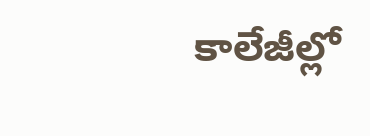కాలేజీల్లో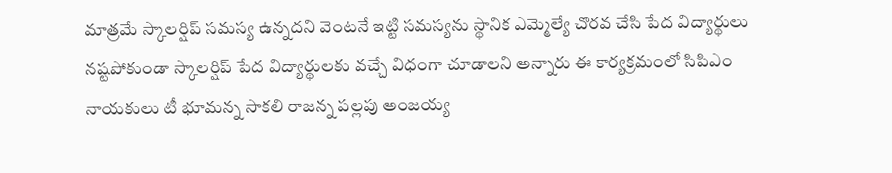మాత్రమే స్కాలర్షిప్ సమస్య ఉన్నదని వెంటనే ఇట్టి సమస్యను స్థానిక ఎమ్మెల్యే చొరవ చేసి పేద విద్యార్థులు నష్టపోకుండా స్కాలర్షిప్ పేద విద్యార్థులకు వచ్చే విధంగా చూడాలని అన్నారు ఈ కార్యక్రమంలో సిపిఎం నాయకులు టీ భూమన్న సాకలి రాజన్న పల్లపు అంజయ్య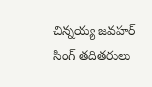చిన్నయ్య జవహర్ సింగ్ తదితరులు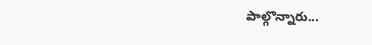పాల్గొన్నారు...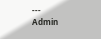---
Admin